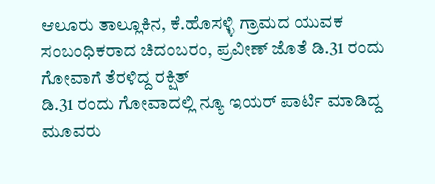ಆಲೂರು ತಾಲ್ಲೂಕಿನ, ಕೆ.ಹೊಸಳ್ಳಿ ಗ್ರಾಮದ ಯುವಕ
ಸಂಬಂಧಿಕರಾದ ಚಿದಂಬರಂ, ಪ್ರವೀಣ್ ಜೊತೆ ಡಿ.31 ರಂದು ಗೋವಾಗೆ ತೆರಳಿದ್ದ ರಕ್ಷಿತ್
ಡಿ.31 ರಂದು ಗೋವಾದಲ್ಲಿ ನ್ಯೂ ಇಯರ್ ಪಾರ್ಟಿ ಮಾಡಿದ್ದ ಮೂವರು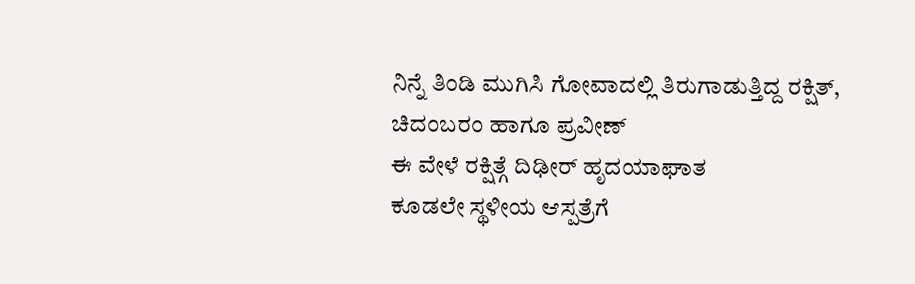ನಿನ್ನೆ ತಿಂಡಿ ಮುಗಿಸಿ ಗೋವಾದಲ್ಲಿ ತಿರುಗಾಡುತ್ತಿದ್ದ ರಕ್ಷಿತ್, ಚಿದಂಬರಂ ಹಾಗೂ ಪ್ರವೀಣ್
ಈ ವೇಳೆ ರಕ್ಷಿತ್ಗೆ ದಿಢೀರ್ ಹೃದಯಾಘಾತ
ಕೂಡಲೇ ಸ್ಥಳೀಯ ಆಸ್ಪತ್ರೆಗೆ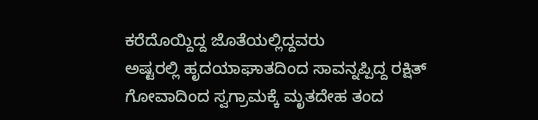ಕರೆದೊಯ್ದಿದ್ದ ಜೊತೆಯಲ್ಲಿದ್ದವರು
ಅಷ್ಟರಲ್ಲಿ ಹೃದಯಾಘಾತದಿಂದ ಸಾವನ್ನಪ್ಪಿದ್ದ ರಕ್ಷಿತ್
ಗೋವಾದಿಂದ ಸ್ವಗ್ರಾಮಕ್ಕೆ ಮೃತದೇಹ ತಂದ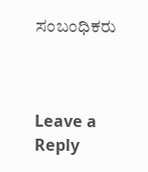ಸಂಬಂಧಿಕರು



Leave a Reply